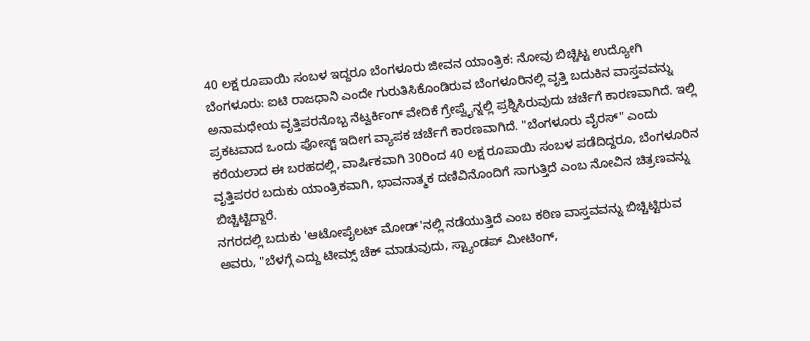40 ಲಕ್ಷ ರೂಪಾಯಿ ಸಂಬಳ ಇದ್ದರೂ ಬೆಂಗಳೂರು ಜೀವನ ಯಾಂತ್ರಿಕ: ನೋವು ಬಿಚ್ಚಿಟ್ಟ ಉದ್ಯೋಗಿ
ಬೆಂಗಳೂರು: ಐಟಿ ರಾಜಧಾನಿ ಎಂದೇ ಗುರುತಿಸಿಕೊಂಡಿರುವ ಬೆಂಗಳೂರಿನಲ್ಲಿ ವೃತ್ತಿ ಬದುಕಿನ ವಾಸ್ತವವನ್ನು ಅನಾಮಧೇಯ ವೃತ್ತಿಪರನೊಬ್ಬ ನೆಟ್ವರ್ಕಿಂಗ್ ವೇದಿಕೆ ಗ್ರೇಪ್ವೈನ್ನಲ್ಲಿ ಪ್ರಶ್ನಿಸಿರುವುದು ಚರ್ಚೆಗೆ ಕಾರಣವಾಗಿದೆ. ಇಲ್ಲಿ ಪ್ರಕಟವಾದ ಒಂದು ಪೋಸ್ಟ್ ಇದೀಗ ವ್ಯಾಪಕ ಚರ್ಚೆಗೆ ಕಾರಣವಾಗಿದೆ. "ಬೆಂಗಳೂರು ವೈರಸ್" ಎಂದು ಕರೆಯಲಾದ ಈ ಬರಹದಲ್ಲಿ, ವಾರ್ಷಿಕವಾಗಿ 30ರಿಂದ 40 ಲಕ್ಷ ರೂಪಾಯಿ ಸಂಬಳ ಪಡೆದಿದ್ದರೂ, ಬೆಂಗಳೂರಿನ ವೃತ್ತಿಪರರ ಬದುಕು ಯಾಂತ್ರಿಕವಾಗಿ, ಭಾವನಾತ್ಮಕ ದಣಿವಿನೊಂದಿಗೆ ಸಾಗುತ್ತಿದೆ ಎಂಬ ನೋವಿನ ಚಿತ್ರಣವನ್ನು ಬಿಚ್ಚಿಟ್ಟಿದ್ದಾರೆ.
ನಗರದಲ್ಲಿ ಬದುಕು 'ಆಟೋಪೈಲಟ್ ಮೋಡ್'ನಲ್ಲಿ ನಡೆಯುತ್ತಿದೆ ಎಂಬ ಕಠಿಣ ವಾಸ್ತವವನ್ನು ಬಿಚ್ಚಿಟ್ಟಿರುವ ಅವರು, "ಬೆಳಗ್ಗೆ ಎದ್ದು ಟೀಮ್ಸ್ ಚೆಕ್ ಮಾಡುವುದು, ಸ್ಟ್ಯಾಂಡಪ್ ಮೀಟಿಂಗ್,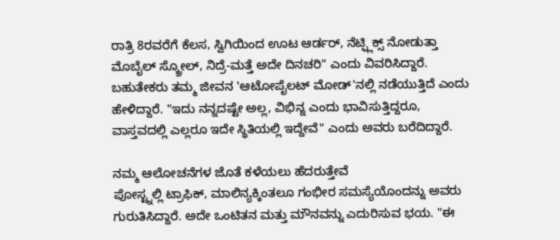ರಾತ್ರಿ 8ರವರೆಗೆ ಕೆಲಸ, ಸ್ವಿಗಿಯಿಂದ ಊಟ ಆರ್ಡರ್, ನೆಟ್ಫ್ಲಿಕ್ಸ್ ನೋಡುತ್ತಾ ಮೊಬೈಲ್ ಸ್ಕ್ರೋಲ್, ನಿದ್ರೆ-ಮತ್ತೆ ಅದೇ ದಿನಚರಿ" ಎಂದು ವಿವರಿಸಿದ್ದಾರೆ. ಬಹುತೇಕರು ತಮ್ಮ ಜೀವನ 'ಆಟೋಪೈಲಟ್ ಮೋಡ್'ನಲ್ಲಿ ನಡೆಯುತ್ತಿದೆ ಎಂದು ಹೇಳಿದ್ದಾರೆ. "ಇದು ನನ್ನದಷ್ಟೇ ಅಲ್ಲ, ವಿಭಿನ್ನ ಎಂದು ಭಾವಿಸುತ್ತಿದ್ದರೂ, ವಾಸ್ತವದಲ್ಲಿ ಎಲ್ಲರೂ ಇದೇ ಸ್ಥಿತಿಯಲ್ಲಿ ಇದ್ದೇವೆ" ಎಂದು ಅವರು ಬರೆದಿದ್ದಾರೆ.

ನಮ್ಮ ಆಲೋಚನೆಗಳ ಜೊತೆ ಕಳೆಯಲು ಹೆದರುತ್ತೇವೆ
ಪೋಸ್ಟ್ನಲ್ಲಿ ಟ್ರಾಫಿಕ್, ಮಾಲಿನ್ಯಕ್ಕಿಂತಲೂ ಗಂಭೀರ ಸಮಸ್ಯೆಯೊಂದನ್ನು ಅವರು ಗುರುತಿಸಿದ್ದಾರೆ. ಅದೇ ಒಂಟಿತನ ಮತ್ತು ಮೌನವನ್ನು ಎದುರಿಸುವ ಭಯ. "ಈ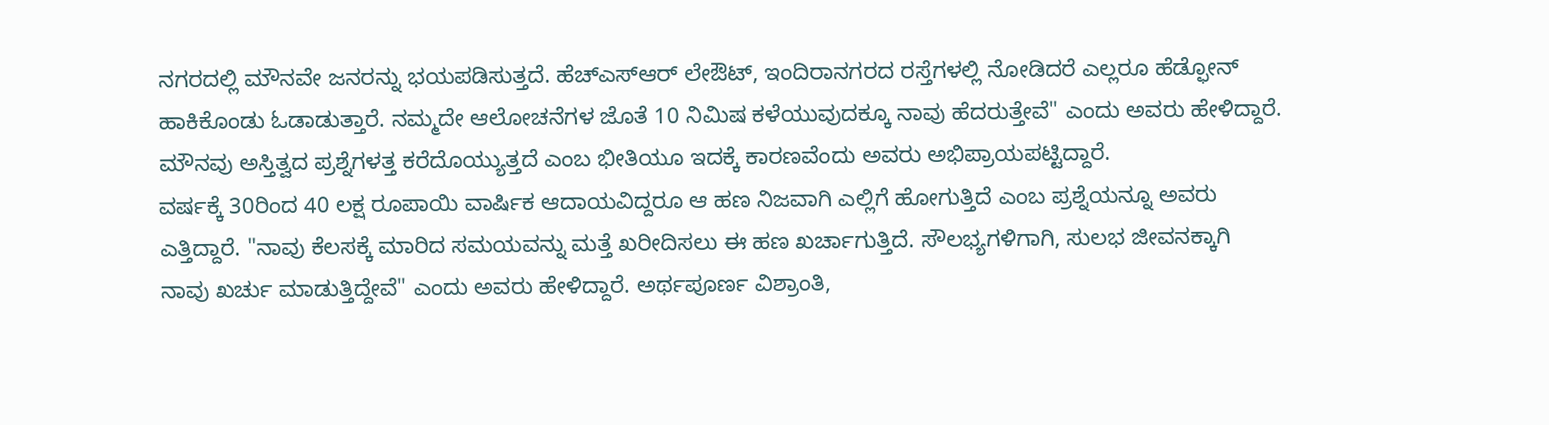ನಗರದಲ್ಲಿ ಮೌನವೇ ಜನರನ್ನು ಭಯಪಡಿಸುತ್ತದೆ. ಹೆಚ್ಎಸ್ಆರ್ ಲೇಔಟ್, ಇಂದಿರಾನಗರದ ರಸ್ತೆಗಳಲ್ಲಿ ನೋಡಿದರೆ ಎಲ್ಲರೂ ಹೆಡ್ಫೋನ್ ಹಾಕಿಕೊಂಡು ಓಡಾಡುತ್ತಾರೆ. ನಮ್ಮದೇ ಆಲೋಚನೆಗಳ ಜೊತೆ 10 ನಿಮಿಷ ಕಳೆಯುವುದಕ್ಕೂ ನಾವು ಹೆದರುತ್ತೇವೆ" ಎಂದು ಅವರು ಹೇಳಿದ್ದಾರೆ. ಮೌನವು ಅಸ್ತಿತ್ವದ ಪ್ರಶ್ನೆಗಳತ್ತ ಕರೆದೊಯ್ಯುತ್ತದೆ ಎಂಬ ಭೀತಿಯೂ ಇದಕ್ಕೆ ಕಾರಣವೆಂದು ಅವರು ಅಭಿಪ್ರಾಯಪಟ್ಟಿದ್ದಾರೆ.
ವರ್ಷಕ್ಕೆ 30ರಿಂದ 40 ಲಕ್ಷ ರೂಪಾಯಿ ವಾರ್ಷಿಕ ಆದಾಯವಿದ್ದರೂ ಆ ಹಣ ನಿಜವಾಗಿ ಎಲ್ಲಿಗೆ ಹೋಗುತ್ತಿದೆ ಎಂಬ ಪ್ರಶ್ನೆಯನ್ನೂ ಅವರು ಎತ್ತಿದ್ದಾರೆ. "ನಾವು ಕೆಲಸಕ್ಕೆ ಮಾರಿದ ಸಮಯವನ್ನು ಮತ್ತೆ ಖರೀದಿಸಲು ಈ ಹಣ ಖರ್ಚಾಗುತ್ತಿದೆ. ಸೌಲಭ್ಯಗಳಿಗಾಗಿ, ಸುಲಭ ಜೀವನಕ್ಕಾಗಿ ನಾವು ಖರ್ಚು ಮಾಡುತ್ತಿದ್ದೇವೆ" ಎಂದು ಅವರು ಹೇಳಿದ್ದಾರೆ. ಅರ್ಥಪೂರ್ಣ ವಿಶ್ರಾಂತಿ,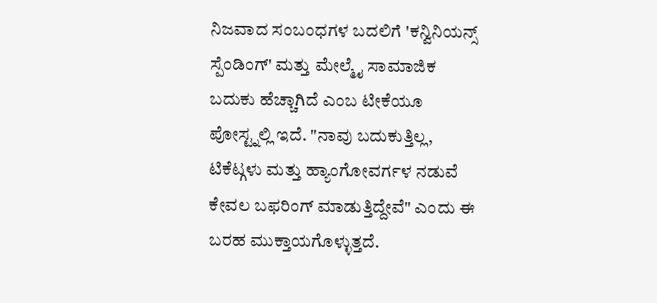ನಿಜವಾದ ಸಂಬಂಧಗಳ ಬದಲಿಗೆ 'ಕನ್ವಿನಿಯನ್ಸ್ ಸ್ಪೆಂಡಿಂಗ್' ಮತ್ತು ಮೇಲ್ಮೈ ಸಾಮಾಜಿಕ ಬದುಕು ಹೆಚ್ಚಾಗಿದೆ ಎಂಬ ಟೀಕೆಯೂ ಪೋಸ್ಟ್ನಲ್ಲಿ ಇದೆ. "ನಾವು ಬದುಕುತ್ತಿಲ್ಲ, ಟಿಕೆಟ್ಗಳು ಮತ್ತು ಹ್ಯಾಂಗೋವರ್ಗಳ ನಡುವೆ ಕೇವಲ ಬಫರಿಂಗ್ ಮಾಡುತ್ತಿದ್ದೇವೆ" ಎಂದು ಈ ಬರಹ ಮುಕ್ತಾಯಗೊಳ್ಳುತ್ತದೆ.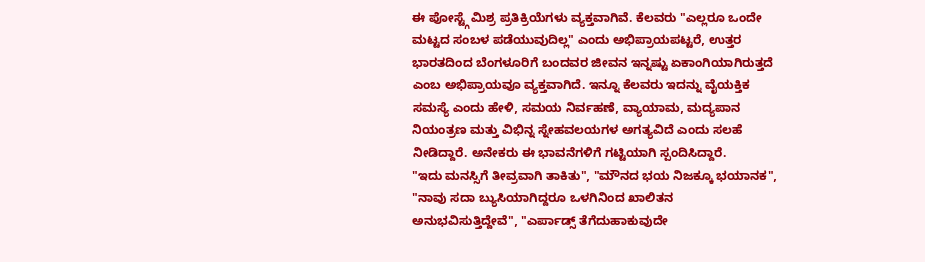ಈ ಪೋಸ್ಟ್ಗೆ ಮಿಶ್ರ ಪ್ರತಿಕ್ರಿಯೆಗಳು ವ್ಯಕ್ತವಾಗಿವೆ. ಕೆಲವರು "ಎಲ್ಲರೂ ಒಂದೇ ಮಟ್ಟದ ಸಂಬಳ ಪಡೆಯುವುದಿಲ್ಲ" ಎಂದು ಅಭಿಪ್ರಾಯಪಟ್ಟರೆ, ಉತ್ತರ ಭಾರತದಿಂದ ಬೆಂಗಳೂರಿಗೆ ಬಂದವರ ಜೀವನ ಇನ್ನಷ್ಟು ಏಕಾಂಗಿಯಾಗಿರುತ್ತದೆ ಎಂಬ ಅಭಿಪ್ರಾಯವೂ ವ್ಯಕ್ತವಾಗಿದೆ. ಇನ್ನೂ ಕೆಲವರು ಇದನ್ನು ವೈಯಕ್ತಿಕ ಸಮಸ್ಯೆ ಎಂದು ಹೇಳಿ, ಸಮಯ ನಿರ್ವಹಣೆ, ವ್ಯಾಯಾಮ, ಮದ್ಯಪಾನ ನಿಯಂತ್ರಣ ಮತ್ತು ವಿಭಿನ್ನ ಸ್ನೇಹವಲಯಗಳ ಅಗತ್ಯವಿದೆ ಎಂದು ಸಲಹೆ ನೀಡಿದ್ದಾರೆ. ಅನೇಕರು ಈ ಭಾವನೆಗಳಿಗೆ ಗಟ್ಟಿಯಾಗಿ ಸ್ಪಂದಿಸಿದ್ದಾರೆ.
"ಇದು ಮನಸ್ಸಿಗೆ ತೀವ್ರವಾಗಿ ತಾಕಿತು", "ಮೌನದ ಭಯ ನಿಜಕ್ಕೂ ಭಯಾನಕ", "ನಾವು ಸದಾ ಬ್ಯುಸಿಯಾಗಿದ್ದರೂ ಒಳಗಿನಿಂದ ಖಾಲಿತನ ಅನುಭವಿಸುತ್ತಿದ್ದೇವೆ", "ಎರ್ಪಾಡ್ಸ್ ತೆಗೆದುಹಾಕುವುದೇ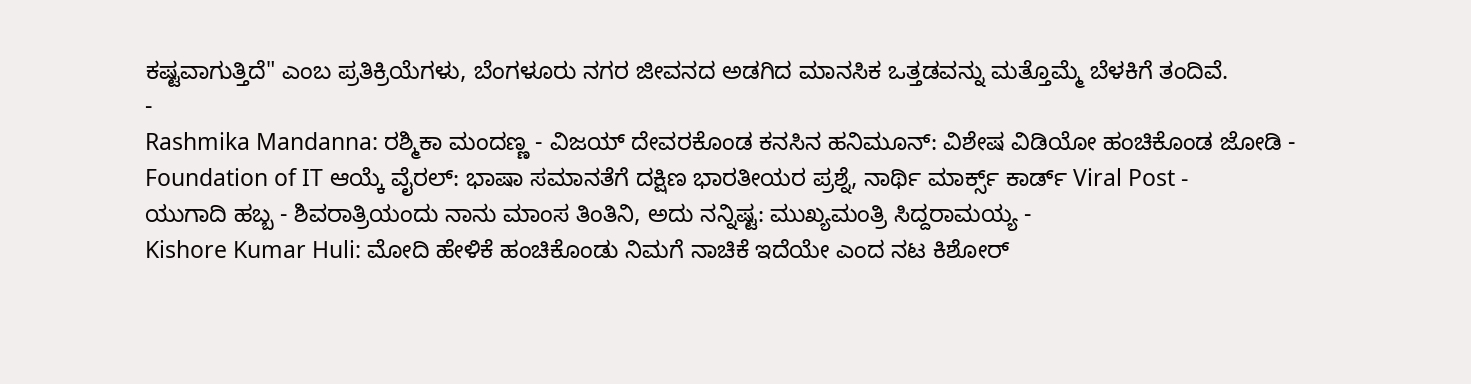ಕಷ್ಟವಾಗುತ್ತಿದೆ" ಎಂಬ ಪ್ರತಿಕ್ರಿಯೆಗಳು, ಬೆಂಗಳೂರು ನಗರ ಜೀವನದ ಅಡಗಿದ ಮಾನಸಿಕ ಒತ್ತಡವನ್ನು ಮತ್ತೊಮ್ಮೆ ಬೆಳಕಿಗೆ ತಂದಿವೆ.
-
Rashmika Mandanna: ರಶ್ಮಿಕಾ ಮಂದಣ್ಣ - ವಿಜಯ್ ದೇವರಕೊಂಡ ಕನಸಿನ ಹನಿಮೂನ್: ವಿಶೇಷ ವಿಡಿಯೋ ಹಂಚಿಕೊಂಡ ಜೋಡಿ -
Foundation of IT ಆಯ್ಕೆ ವೈರಲ್: ಭಾಷಾ ಸಮಾನತೆಗೆ ದಕ್ಷಿಣ ಭಾರತೀಯರ ಪ್ರಶ್ನೆ, ನಾರ್ಥಿ ಮಾರ್ಕ್ಸ್ ಕಾರ್ಡ್ Viral Post -
ಯುಗಾದಿ ಹಬ್ಬ - ಶಿವರಾತ್ರಿಯಂದು ನಾನು ಮಾಂಸ ತಿಂತಿನಿ, ಅದು ನನ್ನಿಷ್ಟ: ಮುಖ್ಯಮಂತ್ರಿ ಸಿದ್ದರಾಮಯ್ಯ -
Kishore Kumar Huli: ಮೋದಿ ಹೇಳಿಕೆ ಹಂಚಿಕೊಂಡು ನಿಮಗೆ ನಾಚಿಕೆ ಇದೆಯೇ ಎಂದ ನಟ ಕಿಶೋರ್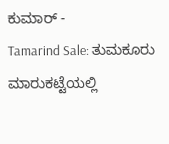ಕುಮಾರ್ -
Tamarind Sale: ತುಮಕೂರು ಮಾರುಕಟ್ಟೆಯಲ್ಲಿ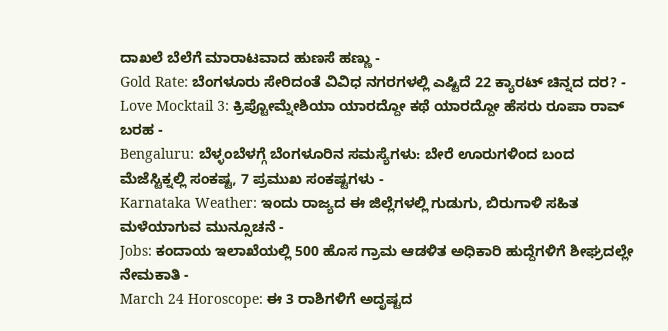ದಾಖಲೆ ಬೆಲೆಗೆ ಮಾರಾಟವಾದ ಹುಣಸೆ ಹಣ್ಣು -
Gold Rate: ಬೆಂಗಳೂರು ಸೇರಿದಂತೆ ವಿವಿಧ ನಗರಗಳಲ್ಲಿ ಎಷ್ಟಿದೆ 22 ಕ್ಯಾರಟ್ ಚಿನ್ನದ ದರ? -
Love Mocktail 3: ಕ್ರಿಪ್ಟೋಮ್ನೇಶಿಯಾ ಯಾರದ್ದೋ ಕಥೆ ಯಾರದ್ದೋ ಹೆಸರು ರೂಪಾ ರಾವ್ ಬರಹ -
Bengaluru: ಬೆಳ್ಳಂಬೆಳಗ್ಗೆ ಬೆಂಗಳೂರಿನ ಸಮಸ್ಯೆಗಳು: ಬೇರೆ ಊರುಗಳಿಂದ ಬಂದ ಮೆಜೆಸ್ಟಿಕ್ನಲ್ಲಿ ಸಂಕಷ್ಟ, 7 ಪ್ರಮುಖ ಸಂಕಷ್ಟಗಳು -
Karnataka Weather: ಇಂದು ರಾಜ್ಯದ ಈ ಜಿಲ್ಲೆಗಳಲ್ಲಿ ಗುಡುಗು, ಬಿರುಗಾಳಿ ಸಹಿತ ಮಳೆಯಾಗುವ ಮುನ್ಸೂಚನೆ -
Jobs: ಕಂದಾಯ ಇಲಾಖೆಯಲ್ಲಿ 500 ಹೊಸ ಗ್ರಾಮ ಆಡಳಿತ ಅಧಿಕಾರಿ ಹುದ್ದೆಗಳಿಗೆ ಶೀಘ್ರದಲ್ಲೇ ನೇಮಕಾತಿ -
March 24 Horoscope: ಈ 3 ರಾಶಿಗಳಿಗೆ ಅದೃಷ್ಟದ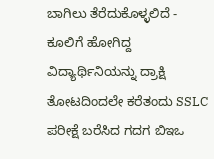ಬಾಗಿಲು ತೆರೆದುಕೊಳ್ಳಲಿದೆ -
ಕೂಲಿಗೆ ಹೋಗಿದ್ದ ವಿದ್ಯಾರ್ಥಿನಿಯನ್ನು ದ್ರಾಕ್ಷಿ ತೋಟದಿಂದಲೇ ಕರೆತಂದು SSLC ಪರೀಕ್ಷೆ ಬರೆಸಿದ ಗದಗ ಬಿಇಒ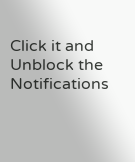Click it and Unblock the Notifications